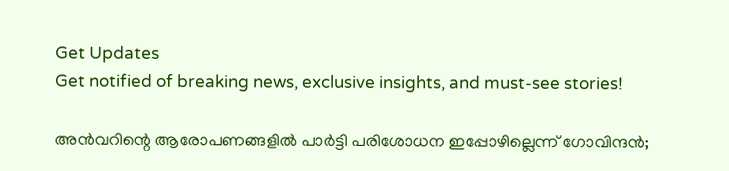Get Updates
Get notified of breaking news, exclusive insights, and must-see stories!

അന്‍വറിന്റെ ആരോപണങ്ങളില്‍ പാര്‍ട്ടി പരിശോധന ഇപ്പോഴില്ലെന്ന് ഗോവിന്ദന്‍;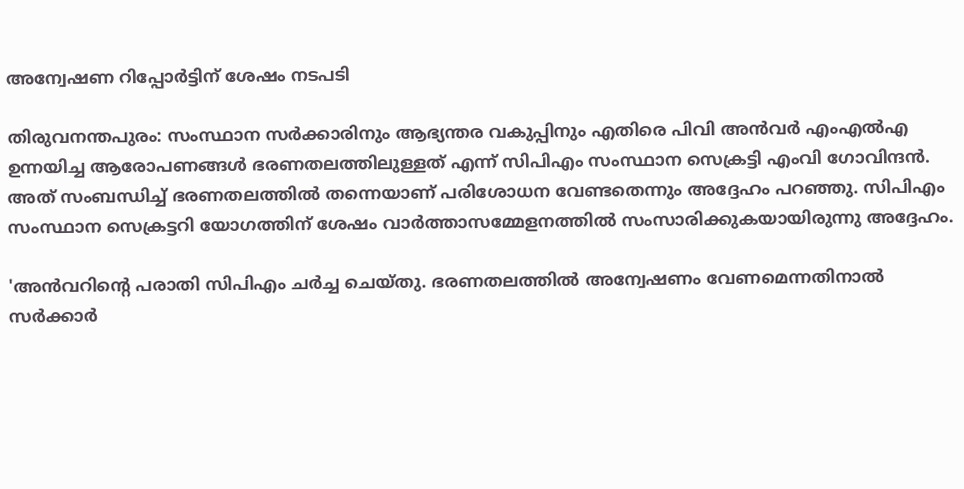അന്വേഷണ റിപ്പോര്‍ട്ടിന് ശേഷം നടപടി

തിരുവനന്തപുരം: സംസ്ഥാന സര്‍ക്കാരിനും ആഭ്യന്തര വകുപ്പിനും എതിരെ പിവി അന്‍വര്‍ എംഎല്‍എ ഉന്നയിച്ച ആരോപണങ്ങള്‍ ഭരണതലത്തിലുള്ളത് എന്ന് സിപിഎം സംസ്ഥാന സെക്രട്ടി എംവി ഗോവിന്ദന്‍. അത് സംബന്ധിച്ച് ഭരണതലത്തില്‍ തന്നെയാണ് പരിശോധന വേണ്ടതെന്നും അദ്ദേഹം പറഞ്ഞു. സിപിഎം സംസ്ഥാന സെക്രട്ടറി യോഗത്തിന് ശേഷം വാര്‍ത്താസമ്മേളനത്തില്‍ സംസാരിക്കുകയായിരുന്നു അദ്ദേഹം.

'അന്‍വറിന്റെ പരാതി സിപിഎം ചര്‍ച്ച ചെയ്തു. ഭരണതലത്തില്‍ അന്വേഷണം വേണമെന്നതിനാല്‍ സര്‍ക്കാര്‍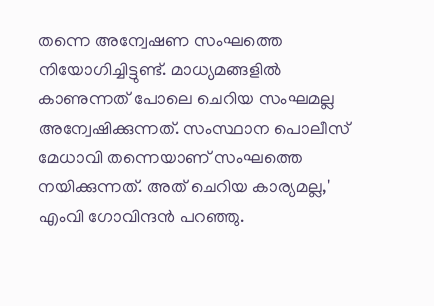തന്നെ അന്വേഷണ സംഘത്തെ നിയോഗിച്ചിട്ടുണ്ട്. മാധ്യമങ്ങളില്‍ കാണുന്നത് പോലെ ചെറിയ സംഘമല്ല അന്വേഷിക്കുന്നത്. സംസ്ഥാന പൊലീസ് മേധാവി തന്നെയാണ് സംഘത്തെ നയിക്കുന്നത്. അത് ചെറിയ കാര്യമല്ല,' എംവി ഗോവിന്ദന്‍ പറഞ്ഞു.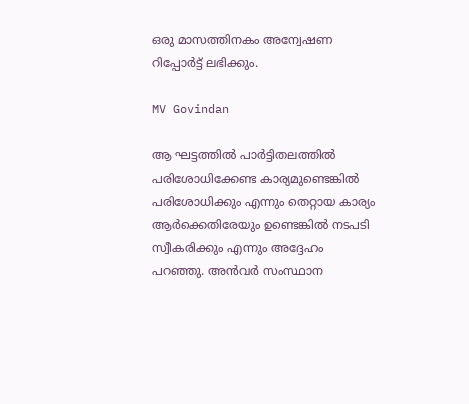ഒരു മാസത്തിനകം അന്വേഷണ റിപ്പോര്‍ട്ട് ലഭിക്കും.

MV Govindan

ആ ഘട്ടത്തില്‍ പാര്‍ട്ടിതലത്തില്‍ പരിശോധിക്കേണ്ട കാര്യമുണ്ടെങ്കില്‍ പരിശോധിക്കും എന്നും തെറ്റായ കാര്യം ആര്‍ക്കെതിരേയും ഉണ്ടെങ്കില്‍ നടപടി സ്വീകരിക്കും എന്നും അദ്ദേഹം പറഞ്ഞു. അന്‍വര്‍ സംസ്ഥാന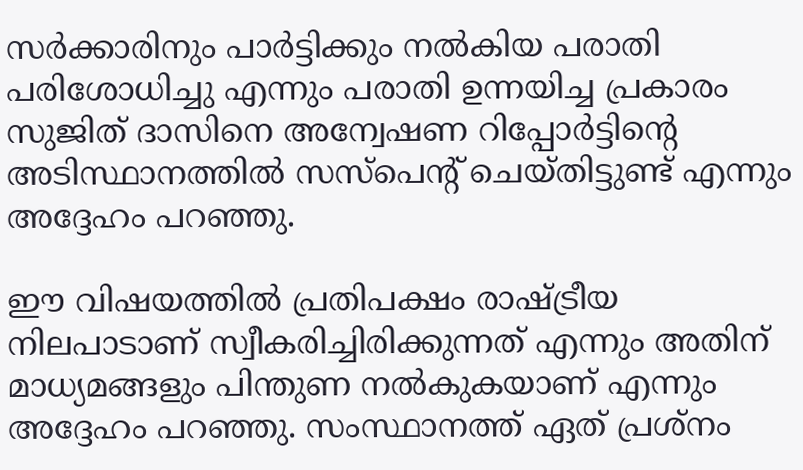സര്‍ക്കാരിനും പാര്‍ട്ടിക്കും നല്‍കിയ പരാതി പരിശോധിച്ചു എന്നും പരാതി ഉന്നയിച്ച പ്രകാരം സുജിത് ദാസിനെ അന്വേഷണ റിപ്പോര്‍ട്ടിന്റെ അടിസ്ഥാനത്തില്‍ സസ്‌പെന്റ് ചെയ്തിട്ടുണ്ട് എന്നും അദ്ദേഹം പറഞ്ഞു.

ഈ വിഷയത്തില്‍ പ്രതിപക്ഷം രാഷ്ട്രീയ നിലപാടാണ് സ്വീകരിച്ചിരിക്കുന്നത് എന്നും അതിന് മാധ്യമങ്ങളും പിന്തുണ നല്‍കുകയാണ് എന്നും അദ്ദേഹം പറഞ്ഞു. സംസ്ഥാനത്ത് ഏത് പ്രശ്‌നം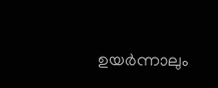ഉയര്‍ന്നാലും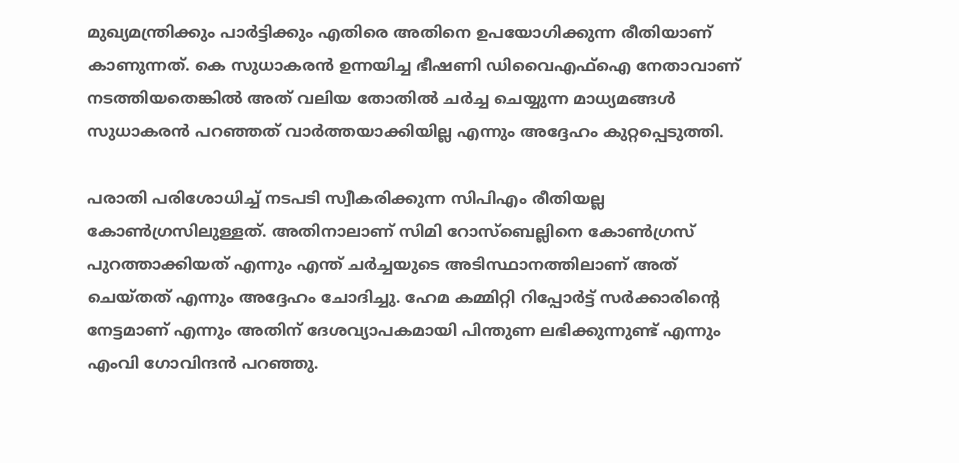മുഖ്യമന്ത്രിക്കും പാര്‍ട്ടിക്കും എതിരെ അതിനെ ഉപയോഗിക്കുന്ന രീതിയാണ് കാണുന്നത്. കെ സുധാകരന്‍ ഉന്നയിച്ച ഭീഷണി ഡിവൈഎഫ്‌ഐ നേതാവാണ് നടത്തിയതെങ്കില്‍ അത് വലിയ തോതില്‍ ചര്‍ച്ച ചെയ്യുന്ന മാധ്യമങ്ങള്‍ സുധാകരന്‍ പറഞ്ഞത് വാര്‍ത്തയാക്കിയില്ല എന്നും അദ്ദേഹം കുറ്റപ്പെടുത്തി.

പരാതി പരിശോധിച്ച് നടപടി സ്വീകരിക്കുന്ന സിപിഎം രീതിയല്ല കോണ്‍ഗ്രസിലുള്ളത്. അതിനാലാണ് സിമി റോസ്‌ബെല്ലിനെ കോണ്‍ഗ്രസ് പുറത്താക്കിയത് എന്നും എന്ത് ചര്‍ച്ചയുടെ അടിസ്ഥാനത്തിലാണ് അത് ചെയ്തത് എന്നും അദ്ദേഹം ചോദിച്ചു. ഹേമ കമ്മിറ്റി റിപ്പോര്‍ട്ട് സര്‍ക്കാരിന്റെ നേട്ടമാണ് എന്നും അതിന് ദേശവ്യാപകമായി പിന്തുണ ലഭിക്കുന്നുണ്ട് എന്നും എംവി ഗോവിന്ദന്‍ പറഞ്ഞു.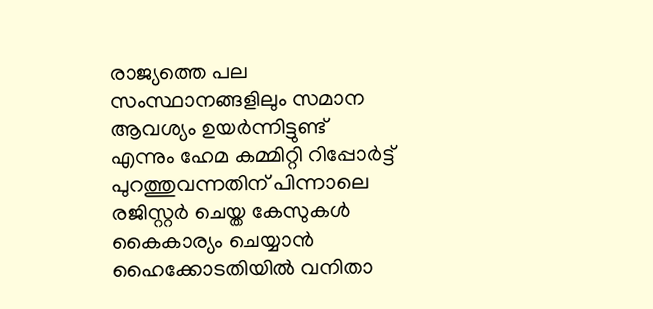രാജ്യത്തെ പല സംസ്ഥാനങ്ങളിലും സമാന ആവശ്യം ഉയര്‍ന്നിട്ടുണ്ട് എന്നും ഹേമ കമ്മിറ്റി റിപ്പോര്‍ട്ട് പുറത്തുവന്നതിന് പിന്നാലെ രജിസ്റ്റര്‍ ചെയ്ത കേസുകള്‍ കൈകാര്യം ചെയ്യാന്‍ ഹൈക്കോടതിയില്‍ വനിതാ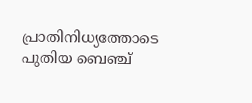പ്രാതിനിധ്യത്തോടെ പുതിയ ബെഞ്ച്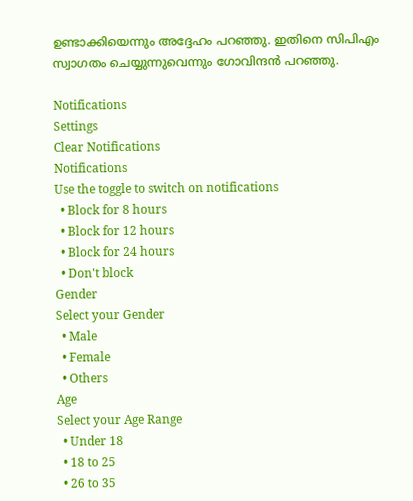ഉണ്ടാക്കിയെന്നും അദ്ദേഹം പറഞ്ഞു. ഇതിനെ സിപിഎം സ്വാഗതം ചെയ്യുന്നുവെന്നും ഗോവിന്ദന്‍ പറഞ്ഞു.

Notifications
Settings
Clear Notifications
Notifications
Use the toggle to switch on notifications
  • Block for 8 hours
  • Block for 12 hours
  • Block for 24 hours
  • Don't block
Gender
Select your Gender
  • Male
  • Female
  • Others
Age
Select your Age Range
  • Under 18
  • 18 to 25
  • 26 to 35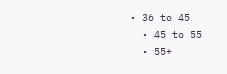• 36 to 45
  • 45 to 55
  • 55+